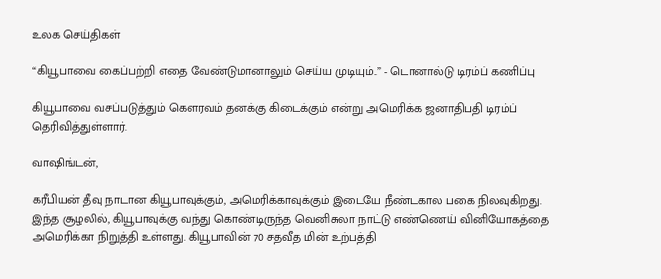உலக செய்திகள்

“கியூபாவை கைப்பற்றி எதை வேண்டுமானாலும் செய்ய முடியும்..” - டொனால்டு டிரம்ப் கணிப்பு

கியூபாவை வசப்படுத்தும் கௌரவம் தனக்கு கிடைக்கும் என்று அமெரிக்க ஜனாதிபதி டிரம்ப் தெரிவித்துள்ளார்.

வாஷிங்டன்,

கரீபியன் தீவு நாடான கியூபாவுக்கும், அமெரிக்காவுக்கும் இடையே நீண்டகால பகை நிலவுகிறது. இந்த சூழலில், கியூபாவுக்கு வந்து கொண்டிருந்த வெனிசுலா நாட்டு எண்ணெய் வினியோகத்தை அமெரிக்கா நிறுத்தி உள்ளது. கியூபாவின் 70 சதவீத மின் உற்பத்தி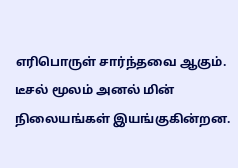எரிபொருள் சார்ந்தவை ஆகும். டீசல் மூலம் அனல் மின் நிலையங்கள் இயங்குகின்றன.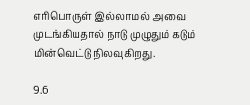எரிபொருள் இல்லாமல் அவை முடங்கியதால் நாடு முழுதும் கடும் மின்வெட்டு நிலவுகிறது.

9.6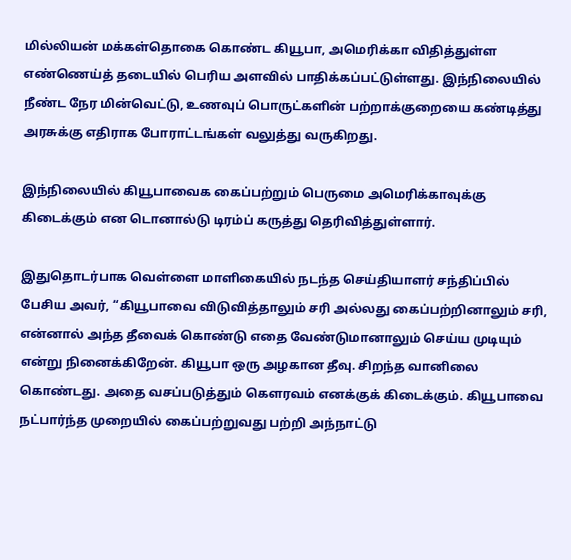மில்லியன் மக்கள்தொகை கொண்ட கியூபா, அமெரிக்கா விதித்துள்ள எண்ணெய்த் தடையில் பெரிய அளவில் பாதிக்கப்பட்டுள்ளது. இந்நிலையில் நீண்ட நேர மின்வெட்டு, உணவுப் பொருட்களின் பற்றாக்குறையை கண்டித்து அரசுக்கு எதிராக போராட்டங்கள் வலுத்து வருகிறது.

இந்நிலையில் கியூபாவைக கைப்பற்றும் பெருமை அமெரிக்காவுக்கு கிடைக்கும் என டொனால்டு டிரம்ப் கருத்து தெரிவித்துள்ளார்.

இதுதொடர்பாக வெள்ளை மாளிகையில் நடந்த செய்தியாளர் சந்திப்பில் பேசிய அவர், “கியூபாவை விடுவித்தாலும் சரி அல்லது கைப்பற்றினாலும் சரி, என்னால் அந்த தீவைக் கொண்டு எதை வேண்டுமானாலும் செய்ய முடியும் என்று நினைக்கிறேன். கியூபா ஒரு அழகான தீவு. சிறந்த வானிலை கொண்டது. அதை வசப்படுத்தும் கௌரவம் எனக்குக் கிடைக்கும். கியூபாவை நட்பார்ந்த முறையில் கைப்பற்றுவது பற்றி அந்நாட்டு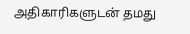அதிகாரிகளுடன் தமது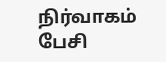நிர்வாகம் பேசி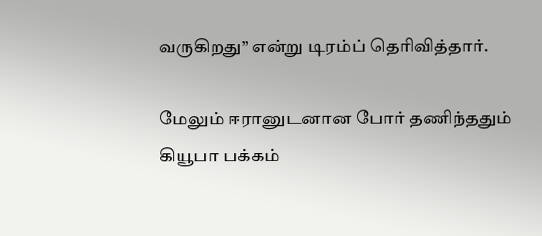வருகிறது” என்று டிரம்ப் தெரிவித்தார்.

மேலும் ஈரானுடனான போர் தணிந்ததும் கியூபா பக்கம்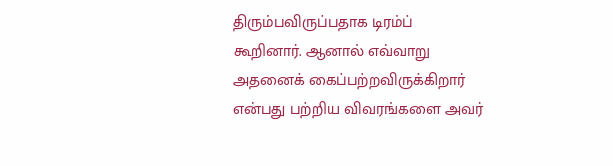திரும்பவிருப்பதாக டிரம்ப் கூறினார். ஆனால் எவ்வாறு அதனைக் கைப்பற்றவிருக்கிறார் என்பது பற்றிய விவரங்களை அவர்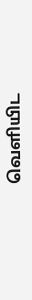வெளியிட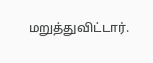மறுத்துவிட்டார்.